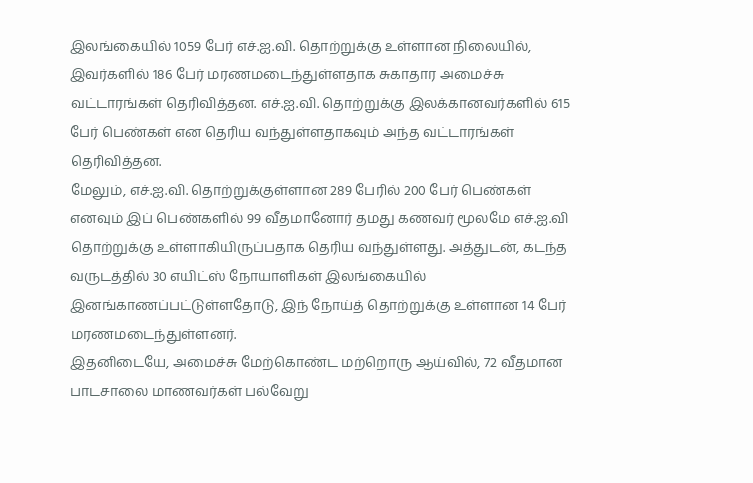இலங்கையில் 1059 பேர் எச்.ஐ.வி. தொற்றுக்கு உள்ளான நிலையில், இவர்களில் 186 பேர் மரணமடைந்துள்ளதாக சுகாதார அமைச்சு வட்டாரங்கள் தெரிவித்தன. எச்.ஐ.வி. தொற்றுக்கு இலக்கானவர்களில் 615 பேர் பெண்கள் என தெரிய வந்துள்ளதாகவும் அந்த வட்டாரங்கள் தெரிவித்தன.
மேலும், எச்.ஐ.வி. தொற்றுக்குள்ளான 289 பேரில் 200 பேர் பெண்கள் எனவும் இப் பெண்களில் 99 வீதமானோர் தமது கணவர் மூலமே எச்.ஐ.வி தொற்றுக்கு உள்ளாகியிருப்பதாக தெரிய வந்துள்ளது. அத்துடன், கடந்த வருடத்தில் 30 எயிட்ஸ் நோயாளிகள் இலங்கையில் இனங்காணப்பட்டுள்ளதோடு, இந் நோய்த் தொற்றுக்கு உள்ளான 14 பேர் மரணமடைந்துள்ளனர்.
இதனிடையே, அமைச்சு மேற்கொண்ட மற்றொரு ஆய்வில், 72 வீதமான பாடசாலை மாணவர்கள் பல்வேறு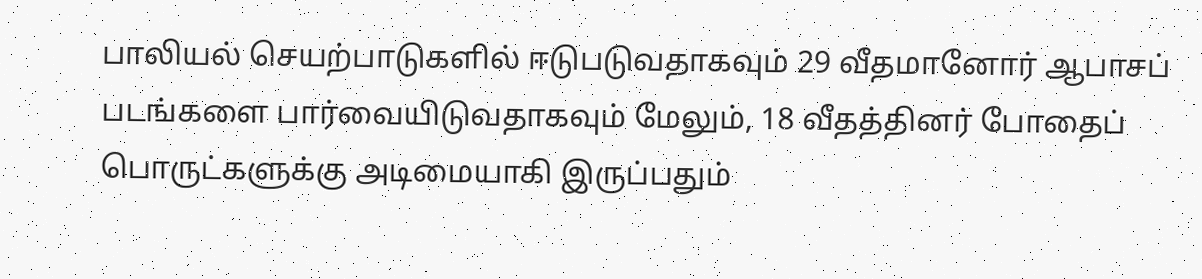பாலியல் செயற்பாடுகளில் ஈடுபடுவதாகவும் 29 வீதமானோர் ஆபாசப் படங்களை பார்வையிடுவதாகவும் மேலும், 18 வீதத்தினர் போதைப் பொருட்களுக்கு அடிமையாகி இருப்பதும்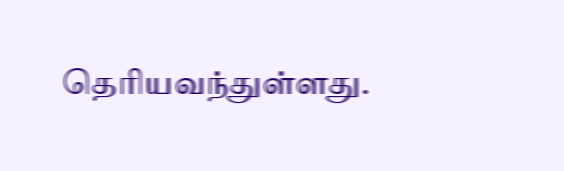தெரியவந்துள்ளது.